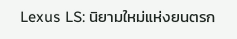Lexus LS: นิยามใหม่แห่งยนตรก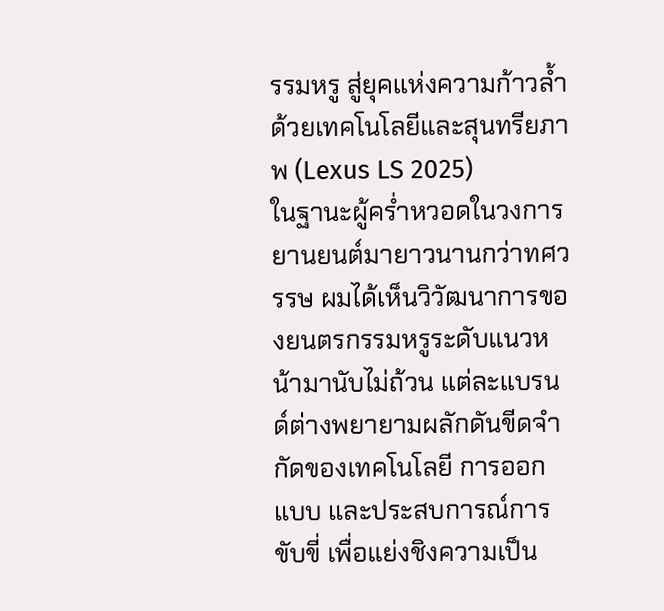รรมหรู สู่ยุคแห่งความก้าวล้ำด้วยเทคโนโลยีและสุนทรียภาพ (Lexus LS 2025)
ในฐานะผู้คร่ำหวอดในวงการยานยนต์มายาวนานกว่าทศวรรษ ผมได้เห็นวิวัฒนาการของยนตรกรรมหรูระดับแนวหน้ามานับไม่ถ้วน แต่ละแบรนด์ต่างพยายามผลักดันขีดจำกัดของเทคโนโลยี การออกแบบ และประสบการณ์การขับขี่ เพื่อแย่งชิงความเป็น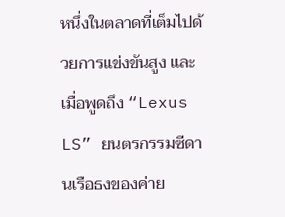หนึ่งในตลาดที่เต็มไปด้วยการแข่งขันสูง และเมื่อพูดถึง “Lexus LS” ยนตรกรรมซีดานเรือธงของค่าย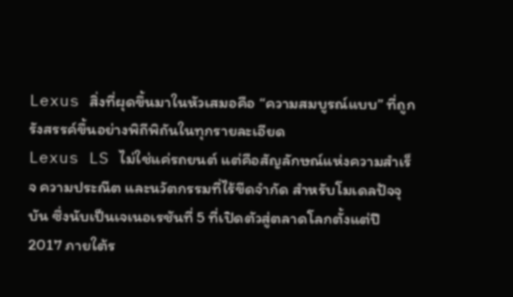Lexus สิ่งที่ผุดขึ้นมาในหัวเสมอคือ “ความสมบูรณ์แบบ” ที่ถูกรังสรรค์ขึ้นอย่างพิถีพิถันในทุกรายละเอียด
Lexus LS ไม่ใช่แค่รถยนต์ แต่คือสัญลักษณ์แห่งความสำเร็จ ความประณีต และนวัตกรรมที่ไร้ขีดจำกัด สำหรับโมเดลปัจจุบัน ซึ่งนับเป็นเจเนอเรชันที่ 5 ที่เปิดตัวสู่ตลาดโลกตั้งแต่ปี 2017 ภายใต้ร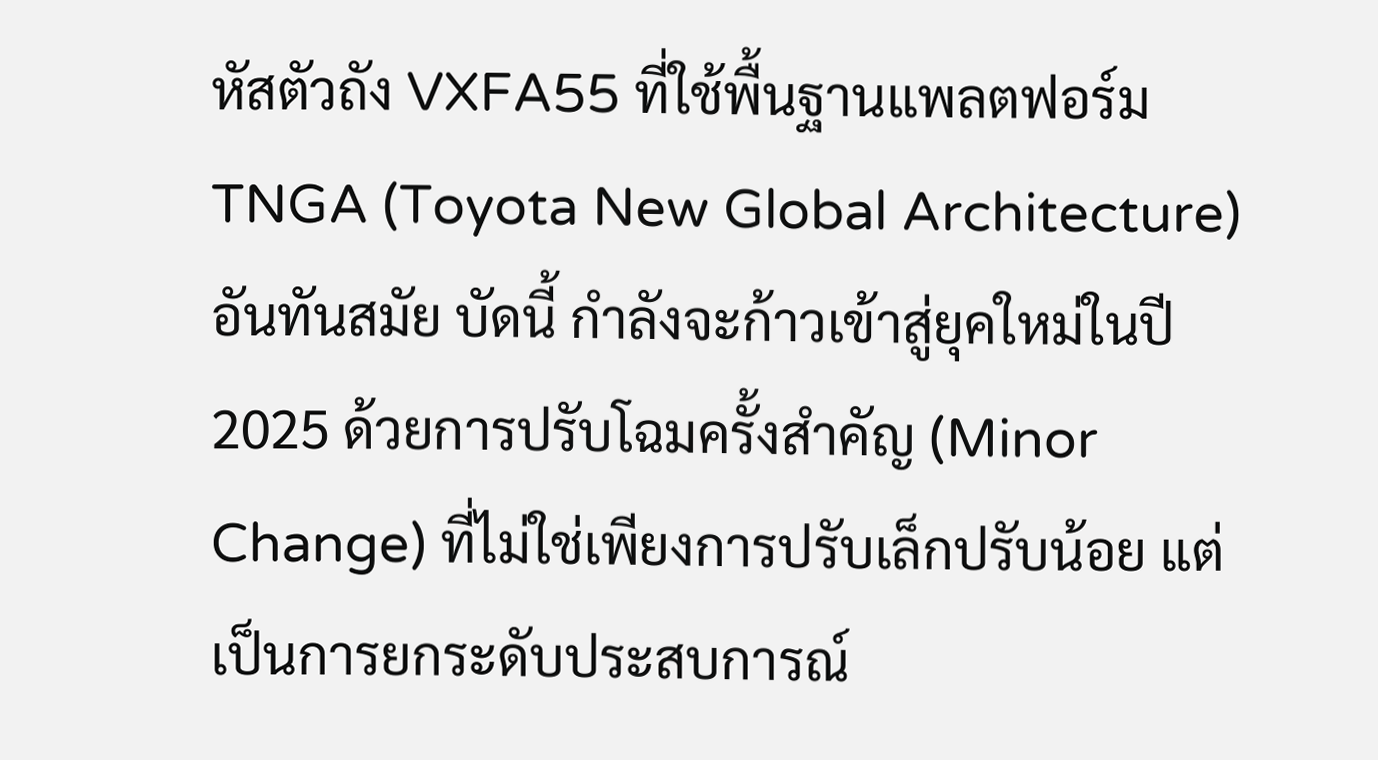หัสตัวถัง VXFA55 ที่ใช้พื้นฐานแพลตฟอร์ม TNGA (Toyota New Global Architecture) อันทันสมัย บัดนี้ กำลังจะก้าวเข้าสู่ยุคใหม่ในปี 2025 ด้วยการปรับโฉมครั้งสำคัญ (Minor Change) ที่ไม่ใช่เพียงการปรับเล็กปรับน้อย แต่เป็นการยกระดับประสบการณ์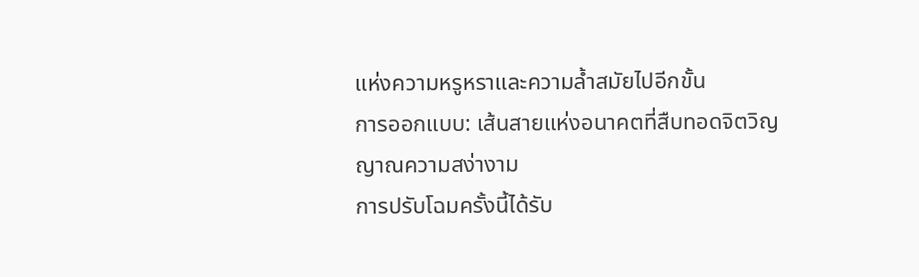แห่งความหรูหราและความล้ำสมัยไปอีกขั้น
การออกแบบ: เส้นสายแห่งอนาคตที่สืบทอดจิตวิญญาณความสง่างาม
การปรับโฉมครั้งนี้ได้รับ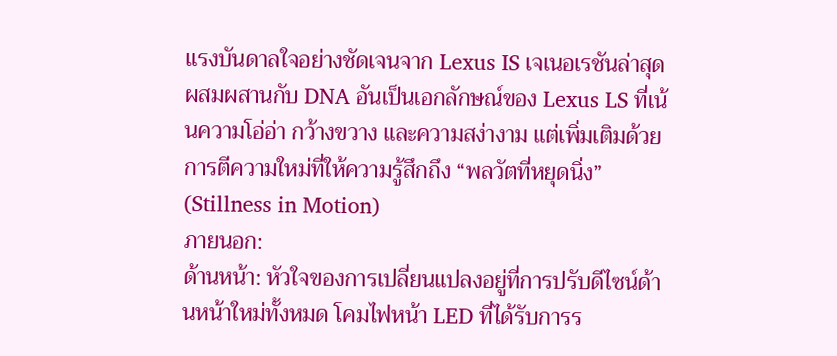แรงบันดาลใจอย่างชัดเจนจาก Lexus IS เจเนอเรชันล่าสุด ผสมผสานกับ DNA อันเป็นเอกลักษณ์ของ Lexus LS ที่เน้นความโอ่อ่า กว้างขวาง และความสง่างาม แต่เพิ่มเติมด้วยการตีความใหม่ที่ให้ความรู้สึกถึง “พลวัตที่หยุดนิ่ง” (Stillness in Motion)
ภายนอก:
ด้านหน้า: หัวใจของการเปลี่ยนแปลงอยู่ที่การปรับดีไซน์ด้านหน้าใหม่ทั้งหมด โคมไฟหน้า LED ที่ได้รับการร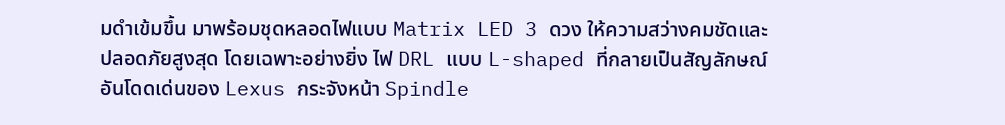มดำเข้มขึ้น มาพร้อมชุดหลอดไฟแบบ Matrix LED 3 ดวง ให้ความสว่างคมชัดและปลอดภัยสูงสุด โดยเฉพาะอย่างยิ่ง ไฟ DRL แบบ L-shaped ที่กลายเป็นสัญลักษณ์อันโดดเด่นของ Lexus กระจังหน้า Spindle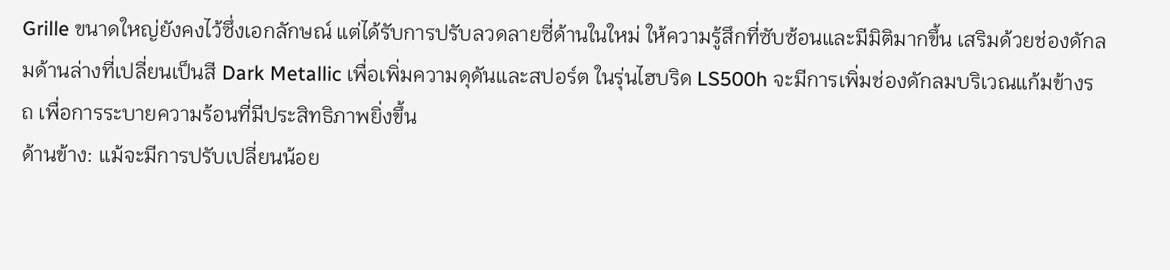Grille ขนาดใหญ่ยังคงไว้ซึ่งเอกลักษณ์ แต่ได้รับการปรับลวดลายซี่ด้านในใหม่ ให้ความรู้สึกที่ซับซ้อนและมีมิติมากขึ้น เสริมด้วยช่องดักลมด้านล่างที่เปลี่ยนเป็นสี Dark Metallic เพื่อเพิ่มความดุดันและสปอร์ต ในรุ่นไฮบริด LS500h จะมีการเพิ่มช่องดักลมบริเวณแก้มข้างรถ เพื่อการระบายความร้อนที่มีประสิทธิภาพยิ่งขึ้น
ด้านข้าง: แม้จะมีการปรับเปลี่ยนน้อย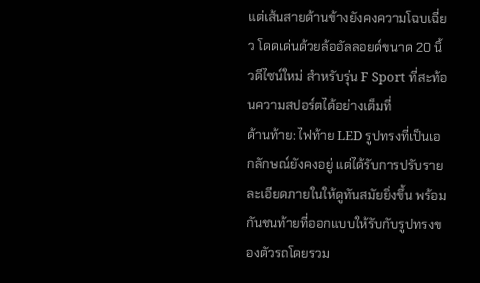แต่เส้นสายด้านข้างยังคงความโฉบเฉี่ยว โดดเด่นด้วยล้ออัลลอยด์ขนาด 20 นิ้วดีไซน์ใหม่ สำหรับรุ่น F Sport ที่สะท้อนความสปอร์ตได้อย่างเต็มที่
ด้านท้าย: ไฟท้าย LED รูปทรงที่เป็นเอกลักษณ์ยังคงอยู่ แต่ได้รับการปรับรายละเอียดภายในให้ดูทันสมัยยิ่งขึ้น พร้อมกันชนท้ายที่ออกแบบให้รับกับรูปทรงของตัวรถโดยรวม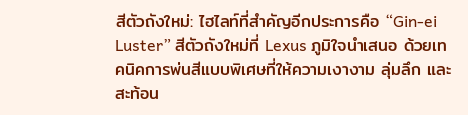สีตัวถังใหม่: ไฮไลท์ที่สำคัญอีกประการคือ “Gin-ei Luster” สีตัวถังใหม่ที่ Lexus ภูมิใจนำเสนอ ด้วยเทคนิคการพ่นสีแบบพิเศษที่ให้ความเงางาม ลุ่มลึก และสะท้อน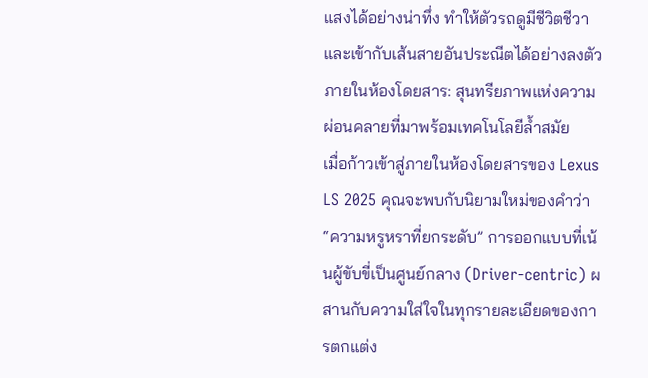แสงได้อย่างน่าทึ่ง ทำให้ตัวรถดูมีชีวิตชีวาและเข้ากับเส้นสายอันประณีตได้อย่างลงตัว
ภายในห้องโดยสาร: สุนทรียภาพแห่งความผ่อนคลายที่มาพร้อมเทคโนโลยีล้ำสมัย
เมื่อก้าวเข้าสู่ภายในห้องโดยสารของ Lexus LS 2025 คุณจะพบกับนิยามใหม่ของคำว่า “ความหรูหราที่ยกระดับ” การออกแบบที่เน้นผู้ขับขี่เป็นศูนย์กลาง (Driver-centric) ผสานกับความใส่ใจในทุกรายละเอียดของการตกแต่ง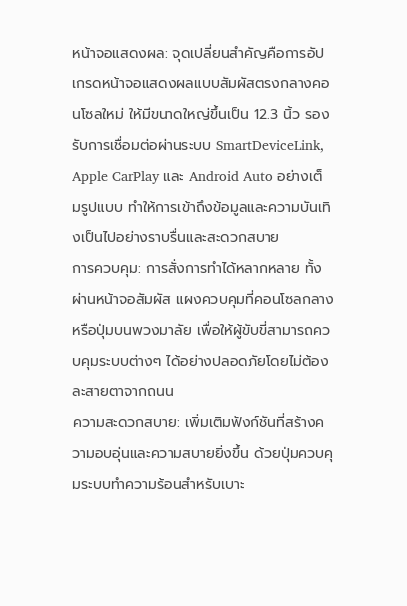หน้าจอแสดงผล: จุดเปลี่ยนสำคัญคือการอัปเกรดหน้าจอแสดงผลแบบสัมผัสตรงกลางคอนโซลใหม่ ให้มีขนาดใหญ่ขึ้นเป็น 12.3 นิ้ว รองรับการเชื่อมต่อผ่านระบบ SmartDeviceLink, Apple CarPlay และ Android Auto อย่างเต็มรูปแบบ ทำให้การเข้าถึงข้อมูลและความบันเทิงเป็นไปอย่างราบรื่นและสะดวกสบาย
การควบคุม: การสั่งการทำได้หลากหลาย ทั้งผ่านหน้าจอสัมผัส แผงควบคุมที่คอนโซลกลาง หรือปุ่มบนพวงมาลัย เพื่อให้ผู้ขับขี่สามารถควบคุมระบบต่างๆ ได้อย่างปลอดภัยโดยไม่ต้องละสายตาจากถนน
ความสะดวกสบาย: เพิ่มเติมฟังก์ชันที่สร้างความอบอุ่นและความสบายยิ่งขึ้น ด้วยปุ่มควบคุมระบบทำความร้อนสำหรับเบาะ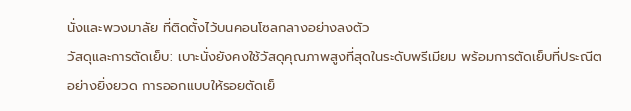นั่งและพวงมาลัย ที่ติดตั้งไว้บนคอนโซลกลางอย่างลงตัว
วัสดุและการตัดเย็บ: เบาะนั่งยังคงใช้วัสดุคุณภาพสูงที่สุดในระดับพรีเมียม พร้อมการตัดเย็บที่ประณีตอย่างยิ่งยวด การออกแบบให้รอยตัดเย็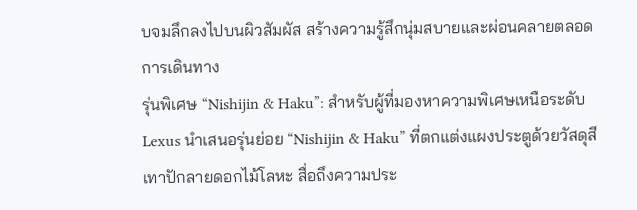บจมลึกลงไปบนผิวสัมผัส สร้างความรู้สึกนุ่มสบายและผ่อนคลายตลอดการเดินทาง
รุ่นพิเศษ “Nishijin & Haku”: สำหรับผู้ที่มองหาความพิเศษเหนือระดับ Lexus นำเสนอรุ่นย่อย “Nishijin & Haku” ที่ตกแต่งแผงประตูด้วยวัสดุสีเทาปักลายดอกไม้โลหะ สื่อถึงความประ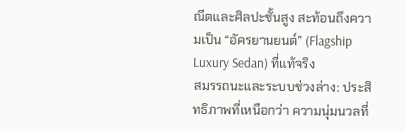ณีตและศิลปะชั้นสูง สะท้อนถึงความเป็น “อัครยานยนต์” (Flagship Luxury Sedan) ที่แท้จริง
สมรรถนะและระบบช่วงล่าง: ประสิทธิภาพที่เหนือกว่า ความนุ่มนวลที่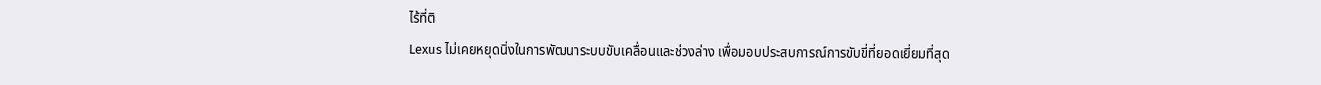ไร้ที่ติ
Lexus ไม่เคยหยุดนิ่งในการพัฒนาระบบขับเคลื่อนและช่วงล่าง เพื่อมอบประสบการณ์การขับขี่ที่ยอดเยี่ยมที่สุด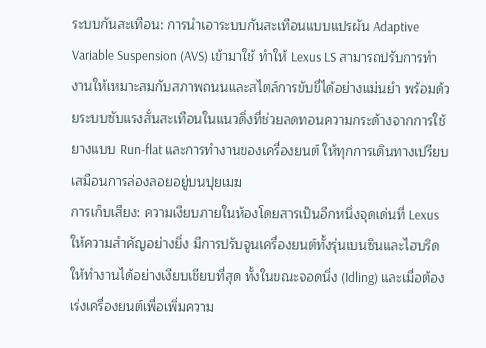ระบบกันสะเทือน: การนำเอาระบบกันสะเทือนแบบแปรผัน Adaptive Variable Suspension (AVS) เข้ามาใช้ ทำให้ Lexus LS สามารถปรับการทำงานให้เหมาะสมกับสภาพถนนและสไตล์การขับขี่ได้อย่างแม่นยำ พร้อมด้วยระบบซับแรงสั่นสะเทือนในแนวดิ่งที่ช่วยลดทอนความกระด้างจากการใช้ยางแบบ Run-flat และการทำงานของเครื่องยนต์ ให้ทุกการเดินทางเปรียบเสมือนการล่องลอยอยู่บนปุยเมฆ
การเก็บเสียง: ความเงียบภายในห้องโดยสารเป็นอีกหนึ่งจุดเด่นที่ Lexus ให้ความสำคัญอย่างยิ่ง มีการปรับจูนเครื่องยนต์ทั้งรุ่นเบนซินและไฮบริดให้ทำงานได้อย่างเงียบเชียบที่สุด ทั้งในขณะจอดนิ่ง (Idling) และเมื่อต้องเร่งเครื่องยนต์เพื่อเพิ่มความ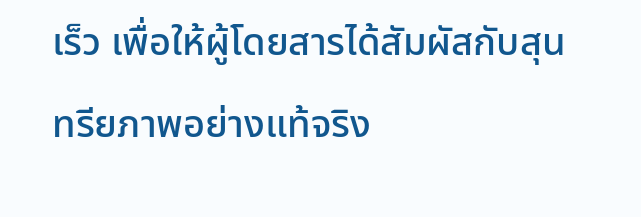เร็ว เพื่อให้ผู้โดยสารได้สัมผัสกับสุนทรียภาพอย่างแท้จริง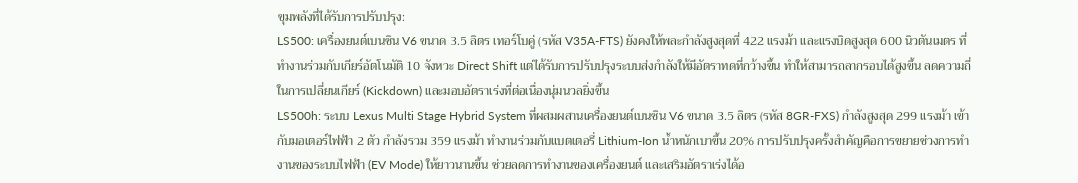ขุมพลังที่ได้รับการปรับปรุง:
LS500: เครื่องยนต์เบนซิน V6 ขนาด 3.5 ลิตร เทอร์โบคู่ (รหัส V35A-FTS) ยังคงให้พละกำลังสูงสุดที่ 422 แรงม้า และแรงบิดสูงสุด 600 นิวตันเมตร ที่ทำงานร่วมกับเกียร์อัตโนมัติ 10 จังหวะ Direct Shift แต่ได้รับการปรับปรุงระบบส่งกำลังให้มีอัตราทดที่กว้างขึ้น ทำให้สามารถลากรอบได้สูงขึ้น ลดความถี่ในการเปลี่ยนเกียร์ (Kickdown) และมอบอัตราเร่งที่ต่อเนื่องนุ่มนวลยิ่งขึ้น
LS500h: ระบบ Lexus Multi Stage Hybrid System ที่ผสมผสานเครื่องยนต์เบนซิน V6 ขนาด 3.5 ลิตร (รหัส 8GR-FXS) กำลังสูงสุด 299 แรงม้า เข้ากับมอเตอร์ไฟฟ้า 2 ตัว กำลังรวม 359 แรงม้า ทำงานร่วมกับแบตเตอรี่ Lithium-Ion น้ำหนักเบาขึ้น 20% การปรับปรุงครั้งสำคัญคือการขยายช่วงการทำงานของระบบไฟฟ้า (EV Mode) ให้ยาวนานขึ้น ช่วยลดการทำงานของเครื่องยนต์ และเสริมอัตราเร่งได้อ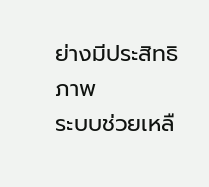ย่างมีประสิทธิภาพ
ระบบช่วยเหลื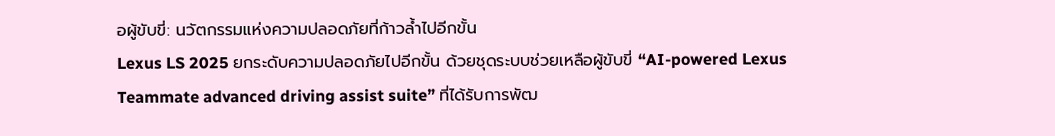อผู้ขับขี่: นวัตกรรมแห่งความปลอดภัยที่ก้าวล้ำไปอีกขั้น
Lexus LS 2025 ยกระดับความปลอดภัยไปอีกขั้น ด้วยชุดระบบช่วยเหลือผู้ขับขี่ “AI-powered Lexus Teammate advanced driving assist suite” ที่ได้รับการพัฒ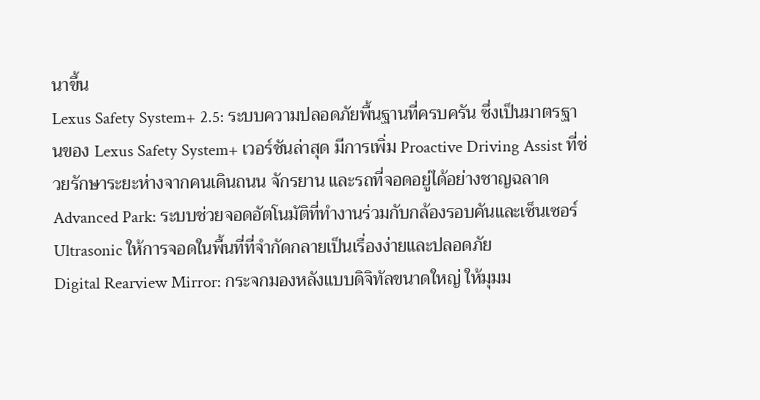นาขึ้น
Lexus Safety System+ 2.5: ระบบความปลอดภัยพื้นฐานที่ครบครัน ซึ่งเป็นมาตรฐานของ Lexus Safety System+ เวอร์ชันล่าสุด มีการเพิ่ม Proactive Driving Assist ที่ช่วยรักษาระยะห่างจากคนเดินถนน จักรยาน และรถที่จอดอยู่ได้อย่างชาญฉลาด
Advanced Park: ระบบช่วยจอดอัตโนมัติที่ทำงานร่วมกับกล้องรอบคันและเซ็นเซอร์ Ultrasonic ให้การจอดในพื้นที่ที่จำกัดกลายเป็นเรื่องง่ายและปลอดภัย
Digital Rearview Mirror: กระจกมองหลังแบบดิจิทัลขนาดใหญ่ ให้มุมม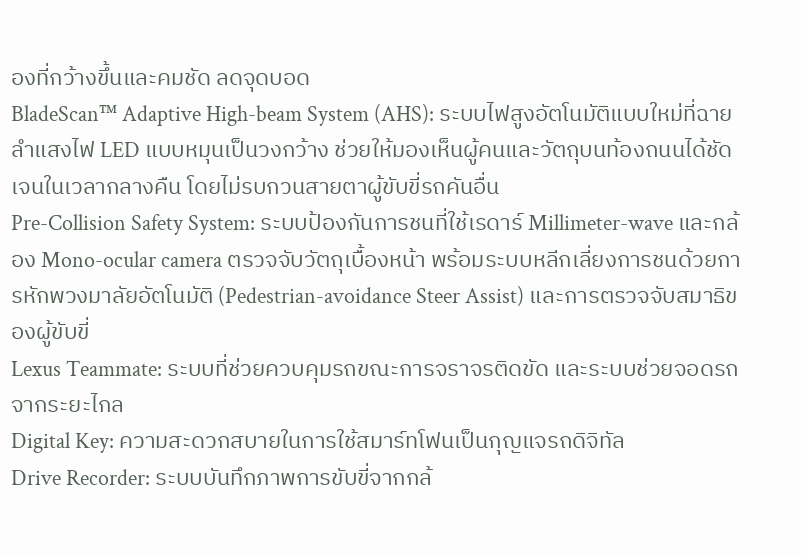องที่กว้างขึ้นและคมชัด ลดจุดบอด
BladeScan™ Adaptive High-beam System (AHS): ระบบไฟสูงอัตโนมัติแบบใหม่ที่ฉายลำแสงไฟ LED แบบหมุนเป็นวงกว้าง ช่วยให้มองเห็นผู้คนและวัตถุบนท้องถนนได้ชัดเจนในเวลากลางคืน โดยไม่รบกวนสายตาผู้ขับขี่รถคันอื่น
Pre-Collision Safety System: ระบบป้องกันการชนที่ใช้เรดาร์ Millimeter-wave และกล้อง Mono-ocular camera ตรวจจับวัตถุเบื้องหน้า พร้อมระบบหลีกเลี่ยงการชนด้วยการหักพวงมาลัยอัตโนมัติ (Pedestrian-avoidance Steer Assist) และการตรวจจับสมาธิของผู้ขับขี่
Lexus Teammate: ระบบที่ช่วยควบคุมรถขณะการจราจรติดขัด และระบบช่วยจอดรถจากระยะไกล
Digital Key: ความสะดวกสบายในการใช้สมาร์ทโฟนเป็นกุญแจรถดิจิทัล
Drive Recorder: ระบบบันทึกภาพการขับขี่จากกล้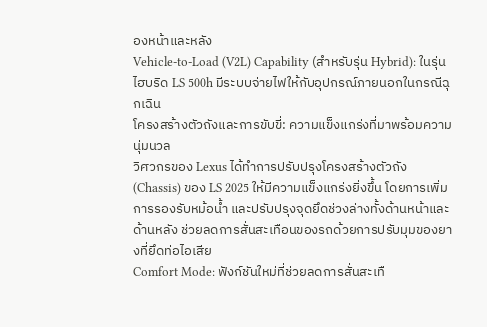องหน้าและหลัง
Vehicle-to-Load (V2L) Capability (สำหรับรุ่น Hybrid): ในรุ่นไฮบริด LS 500h มีระบบจ่ายไฟให้กับอุปกรณ์ภายนอกในกรณีฉุกเฉิน
โครงสร้างตัวถังและการขับขี่: ความแข็งแกร่งที่มาพร้อมความนุ่มนวล
วิศวกรของ Lexus ได้ทำการปรับปรุงโครงสร้างตัวถัง (Chassis) ของ LS 2025 ให้มีความแข็งแกร่งยิ่งขึ้น โดยการเพิ่มการรองรับหม้อน้ำ และปรับปรุงจุดยึดช่วงล่างทั้งด้านหน้าและด้านหลัง ช่วยลดการสั่นสะเทือนของรถด้วยการปรับมุมของยางที่ยึดท่อไอเสีย
Comfort Mode: ฟังก์ชันใหม่ที่ช่วยลดการสั่นสะเทื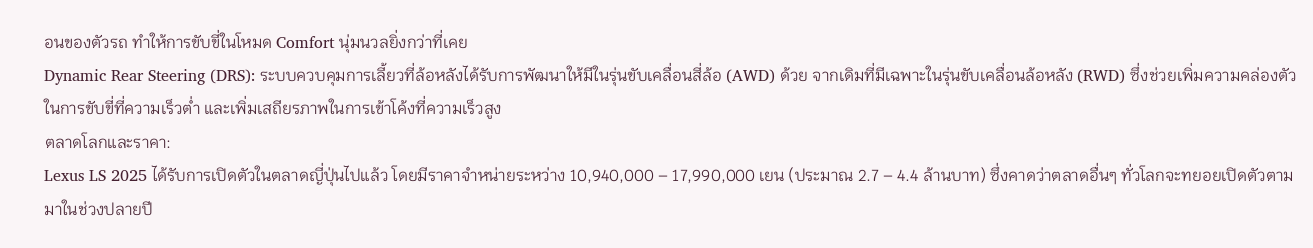อนของตัวรถ ทำให้การขับขี่ในโหมด Comfort นุ่มนวลยิ่งกว่าที่เคย
Dynamic Rear Steering (DRS): ระบบควบคุมการเลี้ยวที่ล้อหลังได้รับการพัฒนาให้มีในรุ่นขับเคลื่อนสี่ล้อ (AWD) ด้วย จากเดิมที่มีเฉพาะในรุ่นขับเคลื่อนล้อหลัง (RWD) ซึ่งช่วยเพิ่มความคล่องตัวในการขับขี่ที่ความเร็วต่ำ และเพิ่มเสถียรภาพในการเข้าโค้งที่ความเร็วสูง
ตลาดโลกและราคา:
Lexus LS 2025 ได้รับการเปิดตัวในตลาดญี่ปุ่นไปแล้ว โดยมีราคาจำหน่ายระหว่าง 10,940,000 – 17,990,000 เยน (ประมาณ 2.7 – 4.4 ล้านบาท) ซึ่งคาดว่าตลาดอื่นๆ ทั่วโลกจะทยอยเปิดตัวตามมาในช่วงปลายปี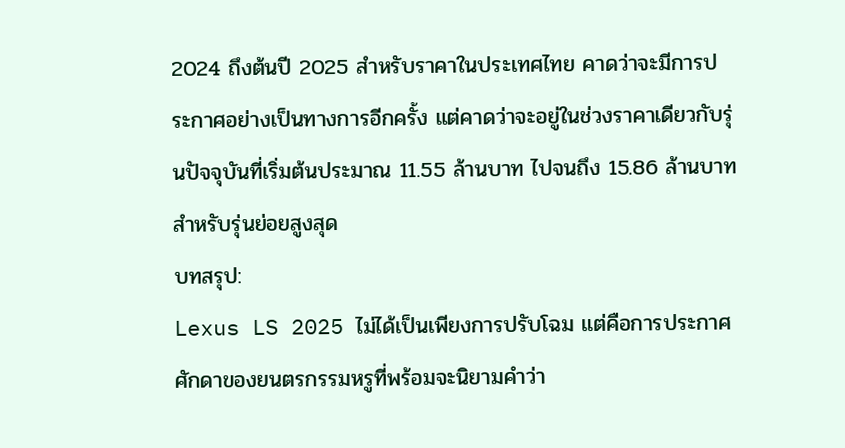2024 ถึงต้นปี 2025 สำหรับราคาในประเทศไทย คาดว่าจะมีการประกาศอย่างเป็นทางการอีกครั้ง แต่คาดว่าจะอยู่ในช่วงราคาเดียวกับรุ่นปัจจุบันที่เริ่มต้นประมาณ 11.55 ล้านบาท ไปจนถึง 15.86 ล้านบาท สำหรับรุ่นย่อยสูงสุด
บทสรุป:
Lexus LS 2025 ไม่ได้เป็นเพียงการปรับโฉม แต่คือการประกาศศักดาของยนตรกรรมหรูที่พร้อมจะนิยามคำว่า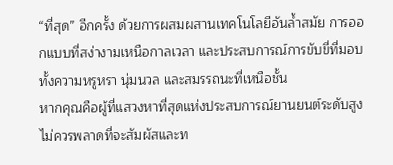“ที่สุด” อีกครั้ง ด้วยการผสมผสานเทคโนโลยีอันล้ำสมัย การออกแบบที่สง่างามเหนือกาลเวลา และประสบการณ์การขับขี่ที่มอบทั้งความหรูหรา นุ่มนวล และสมรรถนะที่เหนือชั้น
หากคุณคือผู้ที่แสวงหาที่สุดแห่งประสบการณ์ยานยนต์ระดับสูง ไม่ควรพลาดที่จะสัมผัสและท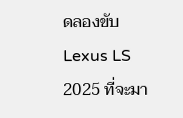ดลองขับ Lexus LS 2025 ที่จะมา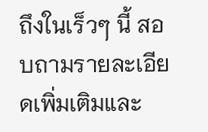ถึงในเร็วๆ นี้ สอบถามรายละเอียดเพิ่มเติมและ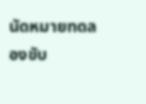นัดหมายทดลองขับ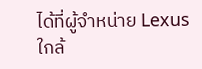ได้ที่ผู้จำหน่าย Lexus ใกล้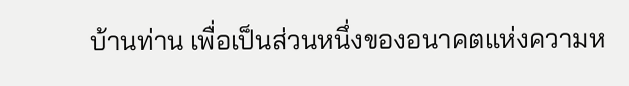บ้านท่าน เพื่อเป็นส่วนหนึ่งของอนาคตแห่งความห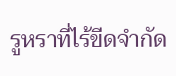รูหราที่ไร้ขีดจำกัด